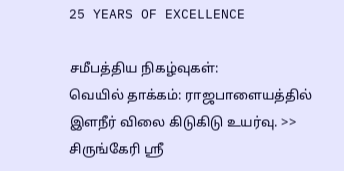25 YEARS OF EXCELLENCE

சமீபத்திய நிகழ்வுகள்:
வெயில் தாக்கம்: ராஜபாளையத்தில் இளநீர் விலை கிடுகிடு உயர்வு. >> சிருங்கேரி ஸ்ரீ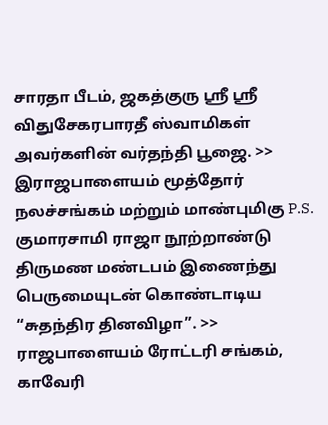சாரதா பீடம், ஜகத்குரு ஸ்ரீ ஸ்ரீ விதுசேகரபாரதீ ஸ்வாமிகள் அவர்களின் வர்தந்தி பூஜை. >> இராஜபாளையம் மூத்தோர் நலச்சங்கம் மற்றும் மாண்புமிகு P.S. குமாரசாமி ராஜா நூற்றாண்டு திருமண மண்டபம் இணைந்து பெருமையுடன் கொண்டாடிய “சுதந்திர தினவிழா”. >> ராஜபாளையம் ரோட்டரி சங்கம், காவேரி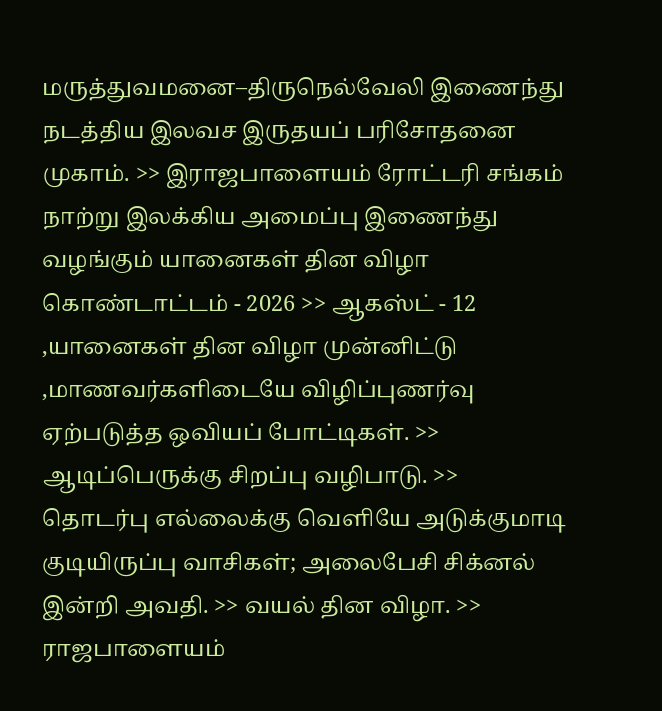மருத்துவமனை–திருநெல்வேலி இணைந்து நடத்திய இலவச இருதயப் பரிசோதனை முகாம். >> இராஜபாளையம் ரோட்டரி சங்கம் நாற்று இலக்கிய அமைப்பு இணைந்து வழங்கும் யானைகள் தின விழா கொண்டாட்டம் - 2026 >> ஆகஸ்ட் - 12 ,யானைகள் தின விழா முன்னிட்டு ,மாணவர்களிடையே விழிப்புணர்வு ஏற்படுத்த ஒவியப் போட்டிகள். >> ஆடிப்பெருக்கு சிறப்பு வழிபாடு. >> தொடர்பு எல்லைக்கு வெளியே அடுக்குமாடி குடியிருப்பு வாசிகள்; அலைபேசி சிக்னல் இன்றி அவதி. >> வயல் தின விழா. >> ராஜபாளையம்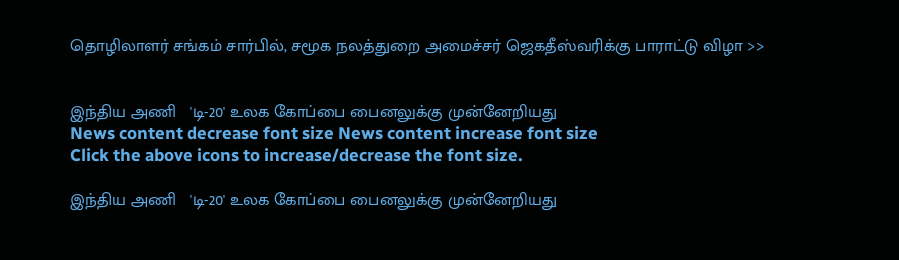தொழிலாளர் சங்கம் சார்பில், சமூக நலத்துறை அமைச்சர் ஜெகதீஸ்வரிக்கு பாராட்டு விழா >>


இந்திய அணி   'டி-20' உலக கோப்பை பைனலுக்கு முன்னேறியது
News content decrease font size News content increase font size
Click the above icons to increase/decrease the font size.

இந்திய அணி   'டி-20' உலக கோப்பை பைனலுக்கு முன்னேறியது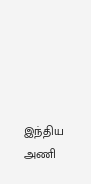இந்திய அணி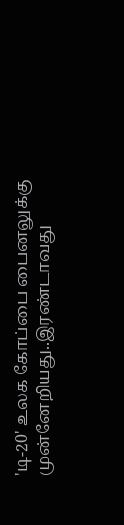'டி-20' உலக கோப்பை பைனலுக்கு முன்னேறியது..இரண்டாவது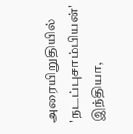அரையிறுதியில் 'நடப்புசாம்பியன்' இந்தியா,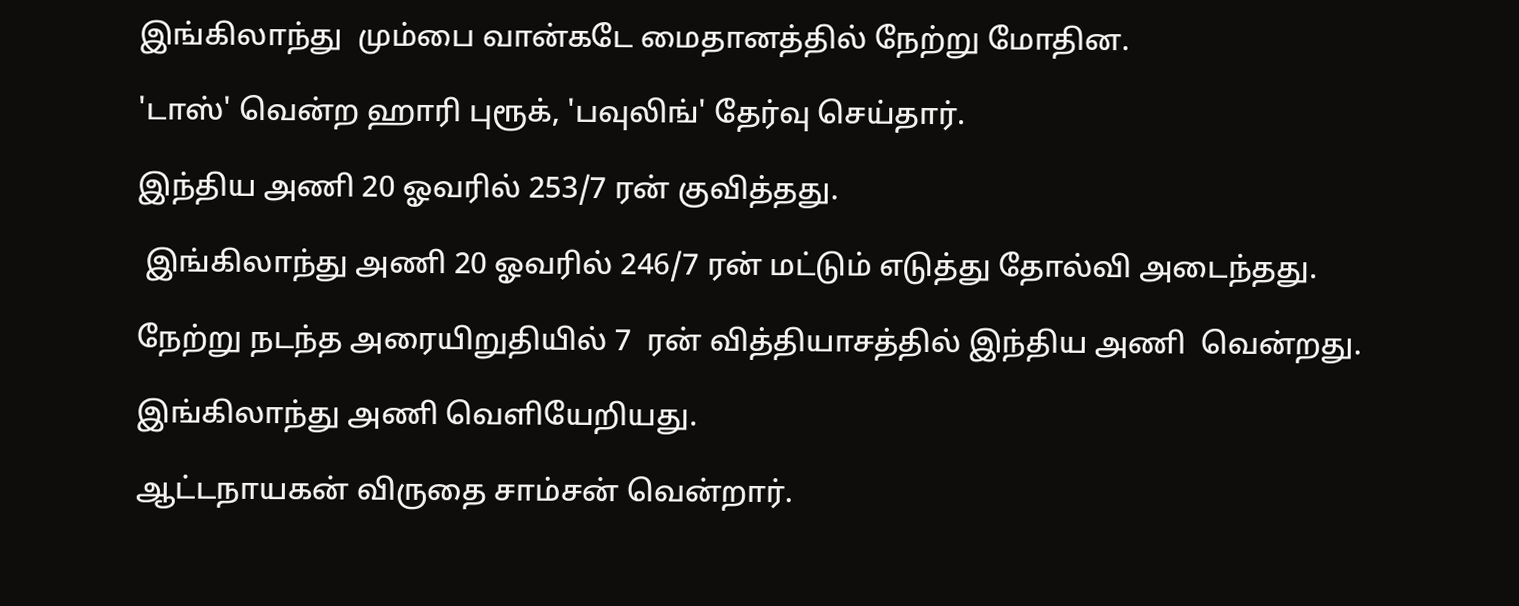இங்கிலாந்து  மும்பை வான்கடே மைதானத்தில் நேற்று மோதின.

'டாஸ்' வென்ற ஹாரி புரூக், 'பவுலிங்' தேர்வு செய்தார்.

இந்திய அணி 20 ஓவரில் 253/7 ரன் குவித்தது.

 இங்கிலாந்து அணி 20 ஓவரில் 246/7 ரன் மட்டும் எடுத்து தோல்வி அடைந்தது.

நேற்று நடந்த அரையிறுதியில் 7  ரன் வித்தியாசத்தில் இந்திய அணி  வென்றது.

இங்கிலாந்து அணி வெளியேறியது.

ஆட்டநாயகன் விருதை சாம்சன் வென்றார்.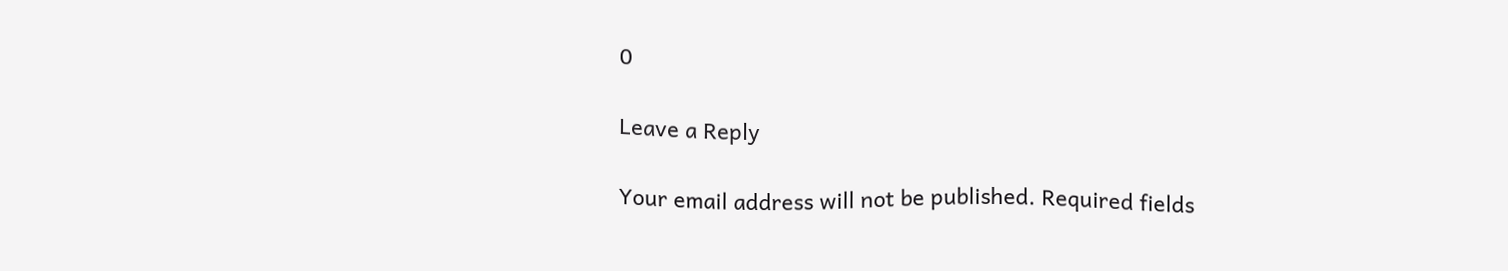0

Leave a Reply

Your email address will not be published. Required fields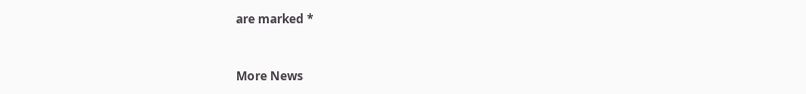are marked *


More News